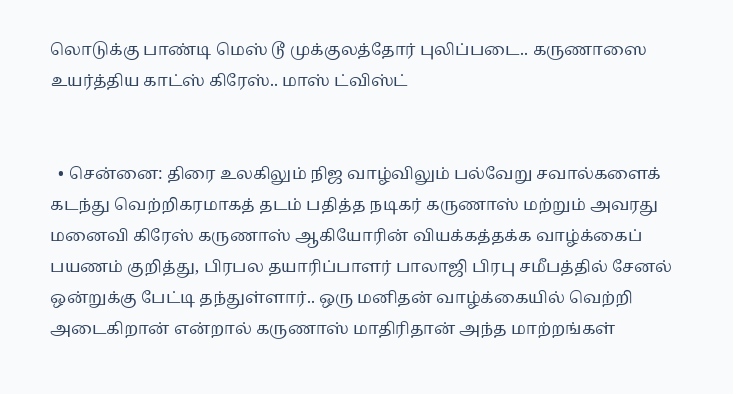லொடுக்கு பாண்டி மெஸ் டூ முக்குலத்தோர் புலிப்படை.. கருணாஸை உயர்த்திய காட்ஸ் கிரேஸ்.. மாஸ் ட்விஸ்ட்


  • சென்னை: திரை உலகிலும் நிஜ வாழ்விலும் பல்வேறு சவால்களைக் கடந்து வெற்றிகரமாகத் தடம் பதித்த நடிகர் கருணாஸ் மற்றும் அவரது மனைவி கிரேஸ் கருணாஸ் ஆகியோரின் வியக்கத்தக்க வாழ்க்கைப் பயணம் குறித்து, பிரபல தயாரிப்பாளர் பாலாஜி பிரபு சமீபத்தில் சேனல் ஒன்றுக்கு பேட்டி தந்துள்ளார்.. ஒரு மனிதன் வாழ்க்கையில் வெற்றி அடைகிறான் என்றால் கருணாஸ் மாதிரிதான் அந்த மாற்றங்கள்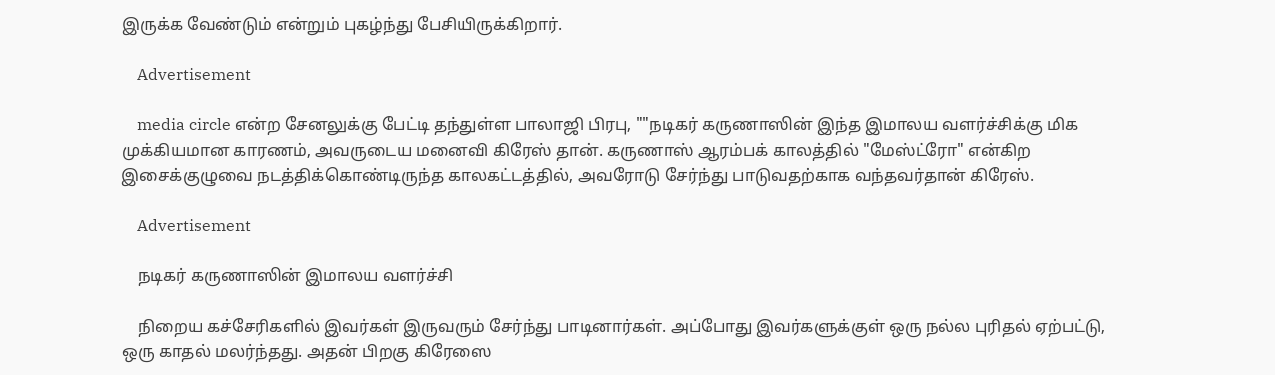இருக்க வேண்டும் என்றும் புகழ்ந்து பேசியிருக்கிறார்.

    Advertisement

    media circle என்ற சேனலுக்கு பேட்டி தந்துள்ள பாலாஜி பிரபு, ""நடிகர் கருணாஸின் இந்த இமாலய வளர்ச்சிக்கு மிக முக்கியமான காரணம், அவருடைய மனைவி கிரேஸ் தான். கருணாஸ் ஆரம்பக் காலத்தில் "மேஸ்ட்ரோ" என்கிற இசைக்குழுவை நடத்திக்கொண்டிருந்த காலகட்டத்தில், அவரோடு சேர்ந்து பாடுவதற்காக வந்தவர்தான் கிரேஸ்.

    Advertisement

    நடிகர் கருணாஸின் இமாலய வளர்ச்சி

    நிறைய கச்சேரிகளில் இவர்கள் இருவரும் சேர்ந்து பாடினார்கள். அப்போது இவர்களுக்குள் ஒரு நல்ல புரிதல் ஏற்பட்டு, ஒரு காதல் மலர்ந்தது. அதன் பிறகு கிரேஸை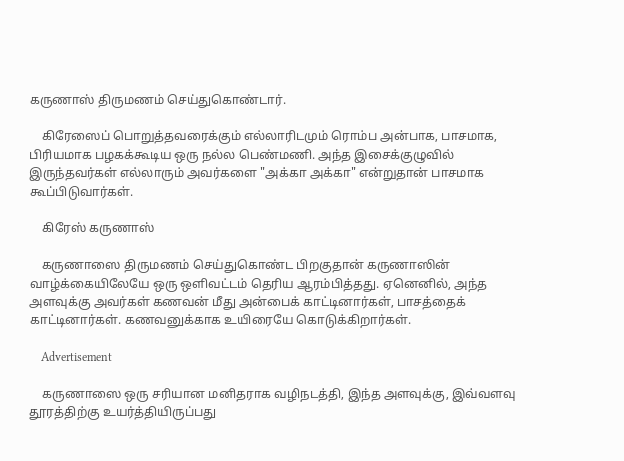கருணாஸ் திருமணம் செய்துகொண்டார்.

    கிரேஸைப் பொறுத்தவரைக்கும் எல்லாரிடமும் ரொம்ப அன்பாக, பாசமாக, பிரியமாக பழகக்கூடிய ஒரு நல்ல பெண்மணி. அந்த இசைக்குழுவில் இருந்தவர்கள் எல்லாரும் அவர்களை "அக்கா அக்கா" என்றுதான் பாசமாக கூப்பிடுவார்கள்.

    கிரேஸ் கருணாஸ்

    கருணாஸை திருமணம் செய்துகொண்ட பிறகுதான் கருணாஸின் வாழ்க்கையிலேயே ஒரு ஒளிவட்டம் தெரிய ஆரம்பித்தது. ஏனெனில், அந்த அளவுக்கு அவர்கள் கணவன் மீது அன்பைக் காட்டினார்கள், பாசத்தைக் காட்டினார்கள். கணவனுக்காக உயிரையே கொடுக்கிறார்கள்.

    Advertisement

    கருணாஸை ஒரு சரியான மனிதராக வழிநடத்தி, இந்த அளவுக்கு, இவ்வளவு தூரத்திற்கு உயர்த்தியிருப்பது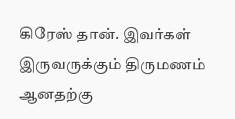கிரேஸ் தான். இவர்கள் இருவருக்கும் திருமணம் ஆனதற்கு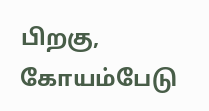பிறகு, கோயம்பேடு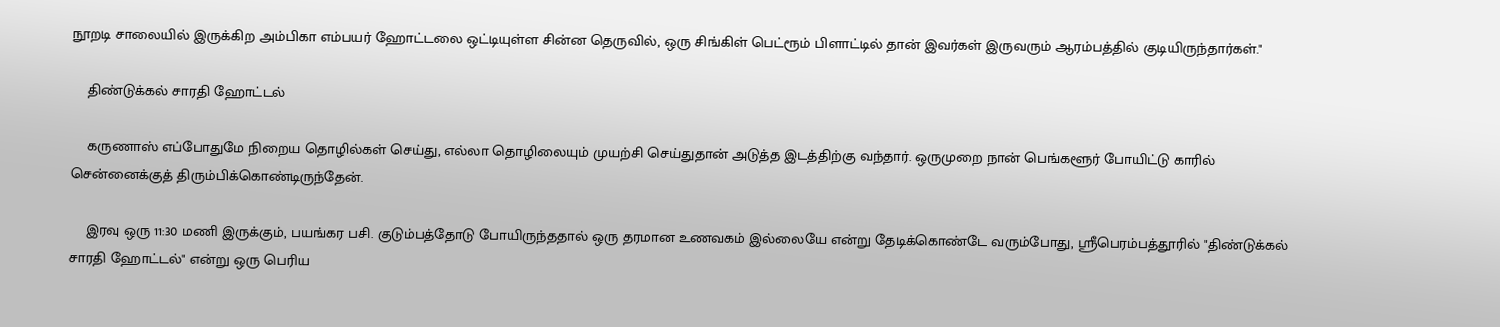நூறடி சாலையில் இருக்கிற அம்பிகா எம்பயர் ஹோட்டலை ஒட்டியுள்ள சின்ன தெருவில், ஒரு சிங்கிள் பெட்ரூம் பிளாட்டில் தான் இவர்கள் இருவரும் ஆரம்பத்தில் குடியிருந்தார்கள்."

    திண்டுக்கல் சாரதி ஹோட்டல்

    கருணாஸ் எப்போதுமே நிறைய தொழில்கள் செய்து, எல்லா தொழிலையும் முயற்சி செய்துதான் அடுத்த இடத்திற்கு வந்தார். ஒருமுறை நான் பெங்களூர் போயிட்டு காரில் சென்னைக்குத் திரும்பிக்கொண்டிருந்தேன்.

    இரவு ஒரு 11:30 மணி இருக்கும், பயங்கர பசி. குடும்பத்தோடு போயிருந்ததால் ஒரு தரமான உணவகம் இல்லையே என்று தேடிக்கொண்டே வரும்போது, ஸ்ரீபெரம்பத்தூரில் "திண்டுக்கல் சாரதி ஹோட்டல்" என்று ஒரு பெரிய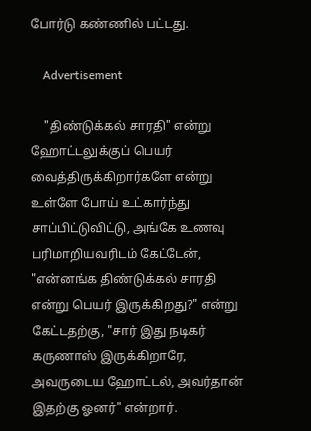போர்டு கண்ணில் பட்டது.

    Advertisement

    "திண்டுக்கல் சாரதி" என்று ஹோட்டலுக்குப் பெயர் வைத்திருக்கிறார்களே என்று உள்ளே போய் உட்கார்ந்து சாப்பிட்டுவிட்டு, அங்கே உணவு பரிமாறியவரிடம் கேட்டேன், "என்னங்க திண்டுக்கல் சாரதி என்று பெயர் இருக்கிறது?" என்று கேட்டதற்கு, "சார் இது நடிகர் கருணாஸ் இருக்கிறாரே, அவருடைய ஹோட்டல், அவர்தான் இதற்கு ஓனர்" என்றார்.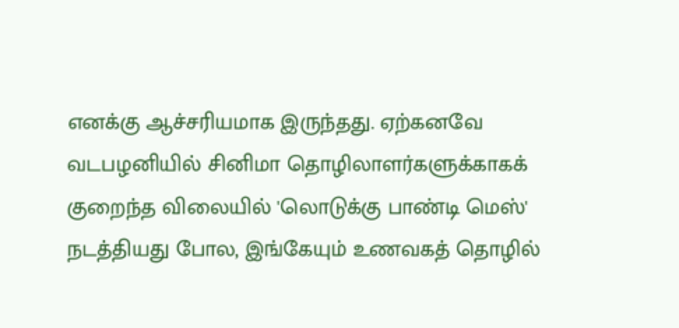எனக்கு ஆச்சரியமாக இருந்தது. ஏற்கனவே வடபழனியில் சினிமா தொழிலாளர்களுக்காகக் குறைந்த விலையில் 'லொடுக்கு பாண்டி மெஸ்' நடத்தியது போல, இங்கேயும் உணவகத் தொழில்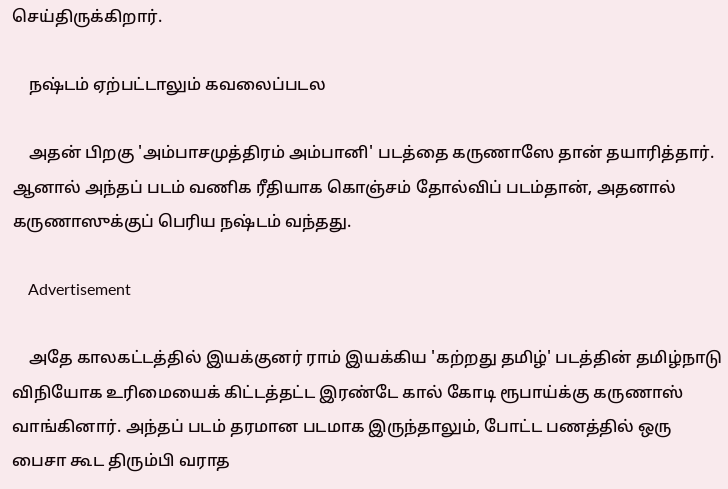செய்திருக்கிறார்.

    நஷ்டம் ஏற்பட்டாலும் கவலைப்படல

    அதன் பிறகு 'அம்பாசமுத்திரம் அம்பானி' படத்தை கருணாஸே தான் தயாரித்தார். ஆனால் அந்தப் படம் வணிக ரீதியாக கொஞ்சம் தோல்விப் படம்தான், அதனால் கருணாஸுக்குப் பெரிய நஷ்டம் வந்தது.

    Advertisement

    அதே காலகட்டத்தில் இயக்குனர் ராம் இயக்கிய 'கற்றது தமிழ்' படத்தின் தமிழ்நாடு விநியோக உரிமையைக் கிட்டத்தட்ட இரண்டே கால் கோடி ரூபாய்க்கு கருணாஸ் வாங்கினார். அந்தப் படம் தரமான படமாக இருந்தாலும், போட்ட பணத்தில் ஒரு பைசா கூட திரும்பி வராத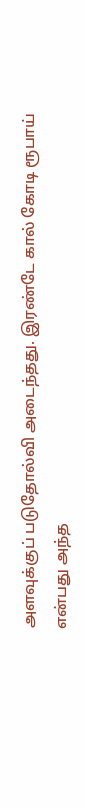அளவுக்குப் படுதோல்வி அடைந்தது. இரண்டே கால் கோடி ரூபாய் என்பது அந்த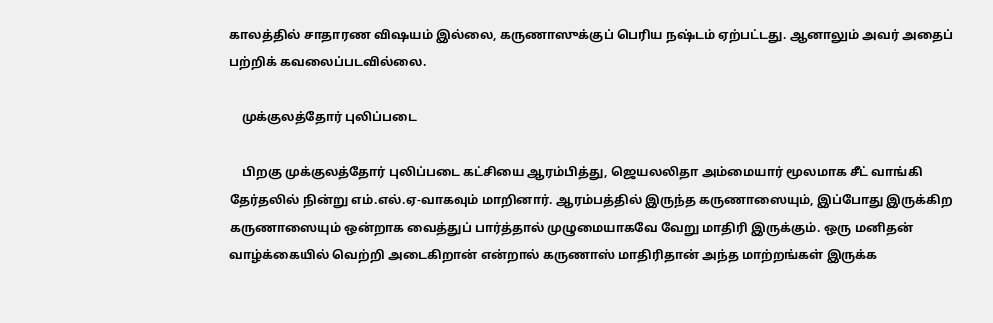காலத்தில் சாதாரண விஷயம் இல்லை, கருணாஸுக்குப் பெரிய நஷ்டம் ஏற்பட்டது. ஆனாலும் அவர் அதைப் பற்றிக் கவலைப்படவில்லை.

    முக்குலத்தோர் புலிப்படை

    பிறகு முக்குலத்தோர் புலிப்படை கட்சியை ஆரம்பித்து, ஜெயலலிதா அம்மையார் மூலமாக சீட் வாங்கி தேர்தலில் நின்று எம்.எல்.ஏ-வாகவும் மாறினார். ஆரம்பத்தில் இருந்த கருணாஸையும், இப்போது இருக்கிற கருணாஸையும் ஒன்றாக வைத்துப் பார்த்தால் முழுமையாகவே வேறு மாதிரி இருக்கும். ஒரு மனிதன் வாழ்க்கையில் வெற்றி அடைகிறான் என்றால் கருணாஸ் மாதிரிதான் அந்த மாற்றங்கள் இருக்க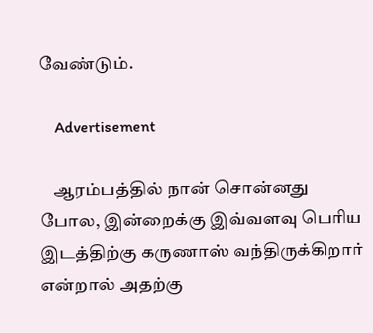வேண்டும்.

    Advertisement

    ஆரம்பத்தில் நான் சொன்னது போல, இன்றைக்கு இவ்வளவு பெரிய இடத்திற்கு கருணாஸ் வந்திருக்கிறார் என்றால் அதற்கு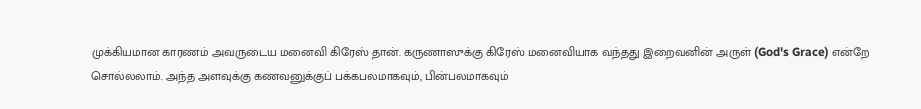முக்கியமான காரணம் அவருடைய மனைவி கிரேஸ் தான். கருணாஸுக்கு கிரேஸ் மனைவியாக வந்தது இறைவனின் அருள் (God's Grace) என்றே சொல்லலாம். அந்த அளவுக்கு கணவனுக்குப் பக்கபலமாகவும், பின்பலமாகவும்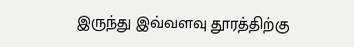இருந்து இவ்வளவு தூரத்திற்கு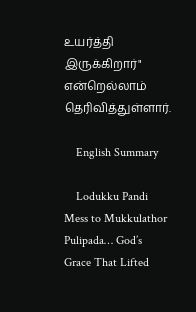உயர்த்தி இருக்கிறார்" என்றெல்லாம் தெரிவித்துள்ளார்.

    English Summary

    Lodukku Pandi Mess to Mukkulathor Pulipada… God’s Grace That Lifted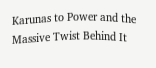Karunas to Power and the Massive Twist Behind It